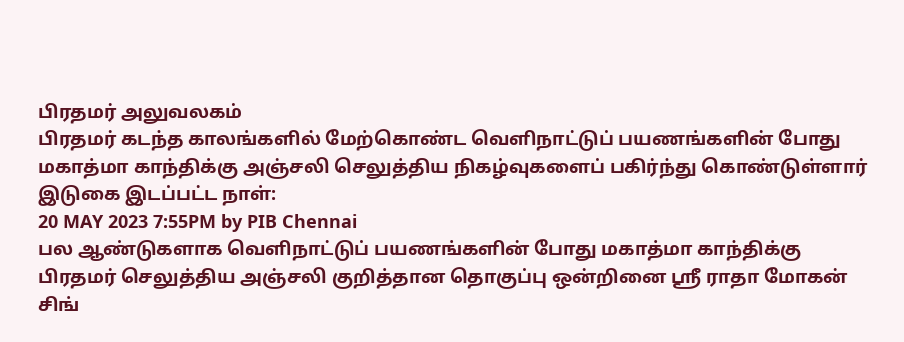பிரதமர் அலுவலகம்
பிரதமர் கடந்த காலங்களில் மேற்கொண்ட வெளிநாட்டுப் பயணங்களின் போது மகாத்மா காந்திக்கு அஞ்சலி செலுத்திய நிகழ்வுகளைப் பகிர்ந்து கொண்டுள்ளார்
இடுகை இடப்பட்ட நாள்:
20 MAY 2023 7:55PM by PIB Chennai
பல ஆண்டுகளாக வெளிநாட்டுப் பயணங்களின் போது மகாத்மா காந்திக்கு பிரதமர் செலுத்திய அஞ்சலி குறித்தான தொகுப்பு ஒன்றினை ஸ்ரீ ராதா மோகன் சிங்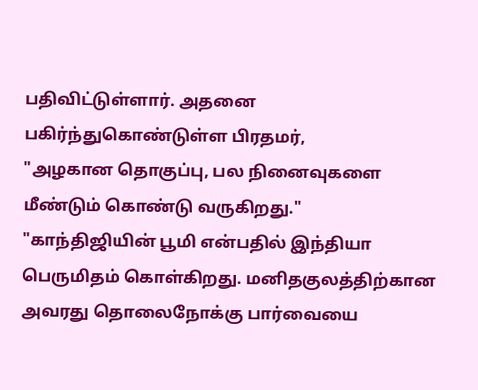பதிவிட்டுள்ளார். அதனை பகிர்ந்துகொண்டுள்ள பிரதமர்,
"அழகான தொகுப்பு, பல நினைவுகளை மீண்டும் கொண்டு வருகிறது."
"காந்திஜியின் பூமி என்பதில் இந்தியா பெருமிதம் கொள்கிறது. மனிதகுலத்திற்கான அவரது தொலைநோக்கு பார்வையை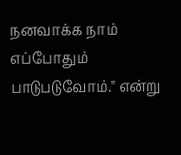நனவாக்க நாம் எப்போதும் பாடுபடுவோம்." என்று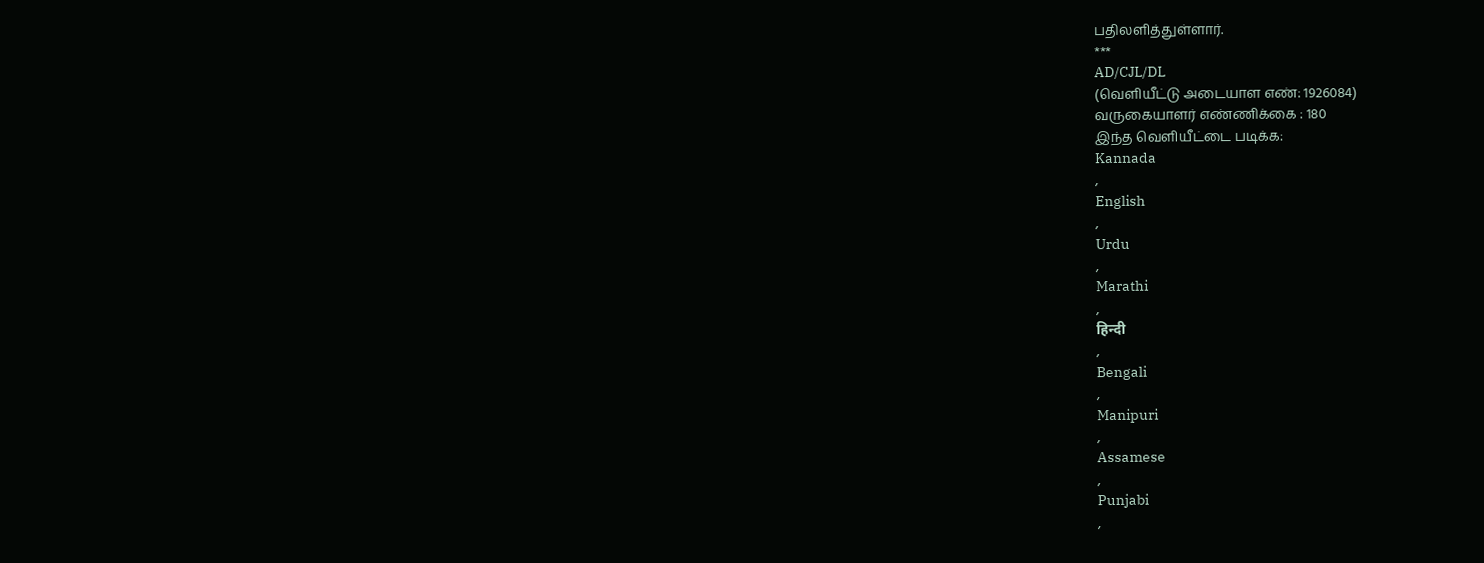பதிலளித்துள்ளார்.
***
AD/CJL/DL
(வெளியீட்டு அடையாள எண்: 1926084)
வருகையாளர் எண்ணிக்கை : 180
இந்த வெளியீட்டை படிக்க:
Kannada
,
English
,
Urdu
,
Marathi
,
हिन्दी
,
Bengali
,
Manipuri
,
Assamese
,
Punjabi
,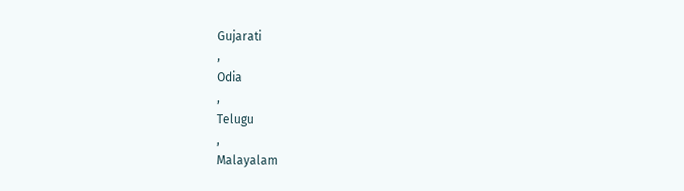Gujarati
,
Odia
,
Telugu
,
Malayalam